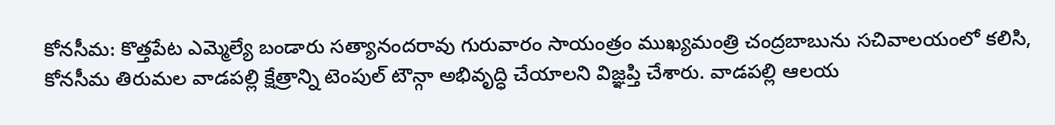కోనసీమ: కొత్తపేట ఎమ్మెల్యే బండారు సత్యానందరావు గురువారం సాయంత్రం ముఖ్యమంత్రి చంద్రబాబును సచివాలయంలో కలిసి, కోనసీమ తిరుమల వాడపల్లి క్షేత్రాన్ని టెంపుల్ టౌన్గా అభివృద్ధి చేయాలని విజ్ఞప్తి చేశారు. వాడపల్లి ఆలయ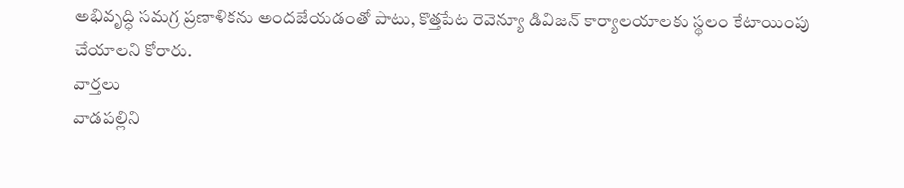అభివృద్ధి సమగ్ర ప్రణాళికను అందజేయడంతో పాటు, కొత్తపేట రెవెన్యూ డివిజన్ కార్యాలయాలకు స్థలం కేటాయింపు చేయాలని కోరారు.
వార్తలు
వాడపల్లిని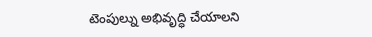టెంపుల్ను అభివృద్ధి చేయాలని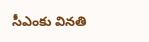సీఎంకు వినతి